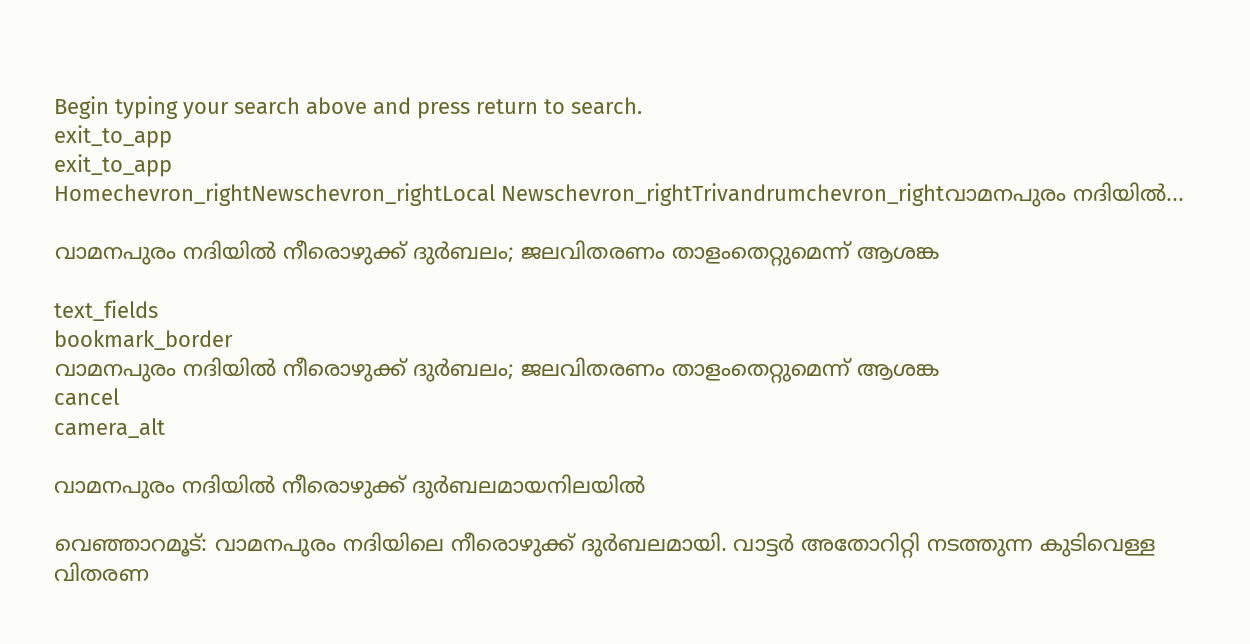Begin typing your search above and press return to search.
exit_to_app
exit_to_app
Homechevron_rightNewschevron_rightLocal Newschevron_rightTrivandrumchevron_rightവാമനപുരം നദിയിൽ...

വാമനപുരം നദിയിൽ നീരൊഴുക്ക് ദുർബലം; ജലവിതരണം താളംതെറ്റുമെന്ന് ആശങ്ക

text_fields
bookmark_border
വാമനപുരം നദിയിൽ നീരൊഴുക്ക് ദുർബലം; ജലവിതരണം താളംതെറ്റുമെന്ന് ആശങ്ക
cancel
camera_alt

വാമനപുരം നദിയിൽ നീരൊഴുക്ക് ദുർബലമായനിലയിൽ

വെഞ്ഞാറമൂട്: വാമനപുരം നദിയിലെ നീരൊഴുക്ക് ദുർബലമായി. വാട്ടര്‍ അതോറിറ്റി നടത്തുന്ന കുടിവെള്ള വിതരണ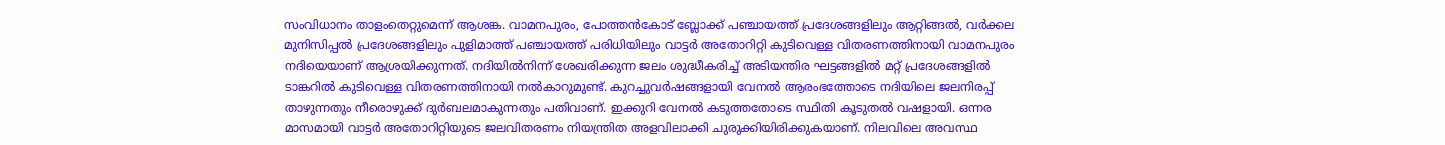സംവിധാനം താളംതെറ്റുമെന്ന് ആശങ്ക. വാമനപുരം, പോത്തന്‍കോട് ബ്ലോക്ക് പഞ്ചായത്ത് പ്രദേശങ്ങളിലും ആറ്റിങ്ങല്‍, വര്‍ക്കല മുനിസിപ്പല്‍ പ്രദേശങ്ങളിലും പുളിമാത്ത് പഞ്ചായത്ത് പരിധിയിലും വാട്ടര്‍ അതോറിറ്റി കുടിവെള്ള വിതരണത്തിനായി വാമനപുരം നദിയെയാണ് ആശ്രയിക്കുന്നത്. നദിയില്‍നിന്ന് ശേഖരിക്കുന്ന ജലം ശുദ്ധീകരിച്ച് അടിയന്തിര ഘട്ടങ്ങളില്‍ മറ്റ് പ്രദേശങ്ങളില്‍ ടാങ്കറില്‍ കുടിവെള്ള വിതരണത്തിനായി നൽകാറുമുണ്ട്. കുറച്ചുവർഷങ്ങളായി വേനൽ ആരംഭത്തോടെ നദിയിലെ ജലനിരപ്പ് താഴുന്നതും നീരൊഴുക്ക് ദുർബലമാകുന്നതും പതിവാണ്. ഇക്കുറി വേനല്‍ കടുത്തതോടെ സ്ഥിതി കൂടുതല്‍ വഷളായി. ഒന്നര മാസമായി വാട്ടര്‍ അതോറിറ്റിയുടെ ജലവിതരണം നിയന്ത്രിത അളവിലാക്കി ചുരുക്കിയിരിക്കുകയാണ്. നിലവിലെ അവസ്ഥ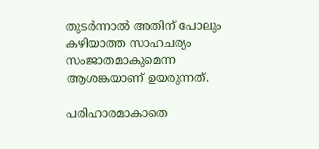തുടർന്നാല്‍ അതിന് പോലും കഴിയാത്ത സാഹചര്യം സംജാതമാകുമെന്ന ആശങ്കയാണ് ഉയരുന്നത്.

പരിഹാരമാകാതെ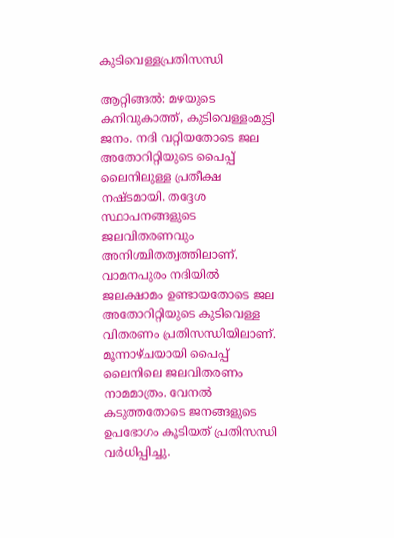കുടിവെള്ളപ്രതിസന്ധി

ആറ്റിങ്ങൽ: മഴയുടെ കനിവുകാത്ത്, കുടിവെള്ളംമുട്ടി ജനം. നദി വറ്റിയതോടെ ജല അതോറിറ്റിയുടെ പൈപ്പ് ലൈനിലുള്ള പ്രതീക്ഷ നഷ്ടമായി. തദ്ദേശ സ്ഥാപനങ്ങളുടെ ജലവിതരണവും അനിശ്ചിതത്വത്തിലാണ്. വാമനപുരം നദിയിൽ ജലക്ഷാമം ഉണ്ടായതോടെ ജല അതോറിറ്റിയുടെ കുടിവെള്ള വിതരണം പ്രതിസന്ധിയിലാണ്. മൂന്നാഴ്ചയായി പൈപ്പ് ലൈനിലെ ജലവിതരണം നാമമാത്രം. വേനൽ കടുത്തതോടെ ജനങ്ങളുടെ ഉപഭോഗം കൂടിയത് പ്രതിസന്ധി വർധിപ്പിച്ചു.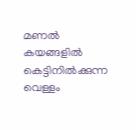മണൽ കയങ്ങളിൽ കെട്ടിനിൽക്കുന്ന വെള്ളം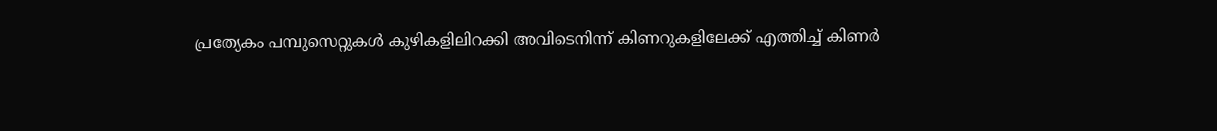പ്രത്യേകം പമ്പുസെറ്റുകൾ കുഴികളിലിറക്കി അവിടെനിന്ന് കിണറുകളിലേക്ക് എത്തിച്ച് കിണർ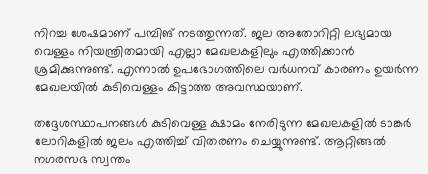നിറച്ച ശേഷമാണ് പമ്പിങ് നടത്തുന്നത്. ജല അതോറിറ്റി ലഭ്യമായ വെള്ളം നിയന്ത്രിതമായി എല്ലാ മേഖലകളിലും എത്തിക്കാൻ ശ്രമിക്കുന്നുണ്ട്. എന്നാൽ ഉപഭോഗത്തിലെ വർധനവ് കാരണം ഉയർന്ന മേഖലയിൽ കുടിവെള്ളം കിട്ടാത്ത അവസ്ഥയാണ്.

തദ്ദേശസ്ഥാപനങ്ങൾ കുടിവെള്ള ക്ഷാമം നേരിടുന്ന മേഖലകളിൽ ടാങ്കർ ലോറികളിൽ ജലം എത്തിച്ച് വിതരണം ചെയ്യുന്നുണ്ട്. ആറ്റിങ്ങൽ നഗരസഭ സ്വന്തം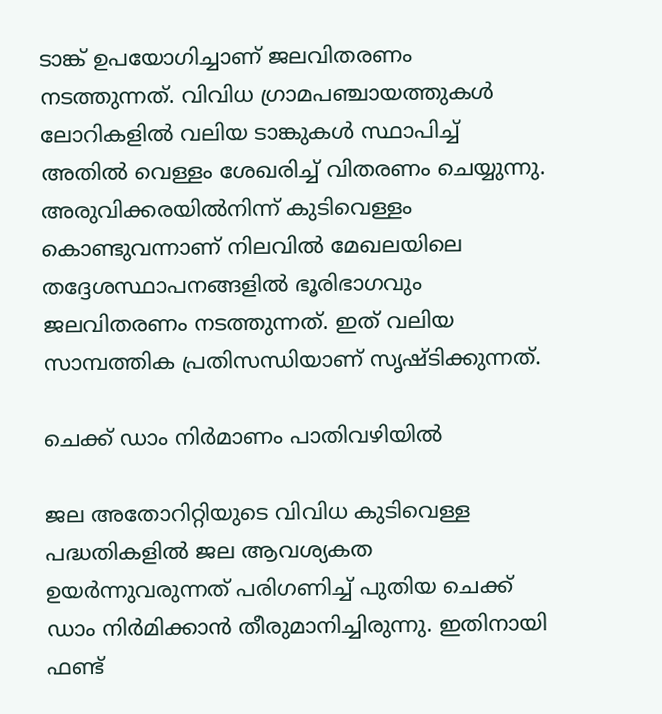ടാങ്ക് ഉപയോഗിച്ചാണ് ജലവിതരണം നടത്തുന്നത്. വിവിധ ഗ്രാമപഞ്ചായത്തുകൾ ലോറികളിൽ വലിയ ടാങ്കുകൾ സ്ഥാപിച്ച് അതിൽ വെള്ളം ശേഖരിച്ച് വിതരണം ചെയ്യുന്നു. അരുവിക്കരയിൽനിന്ന് കുടിവെള്ളം കൊണ്ടുവന്നാണ് നിലവിൽ മേഖലയിലെ തദ്ദേശസ്ഥാപനങ്ങളിൽ ഭൂരിഭാഗവും ജലവിതരണം നടത്തുന്നത്. ഇത് വലിയ സാമ്പത്തിക പ്രതിസന്ധിയാണ് സൃഷ്ടിക്കുന്നത്.

ചെക്ക് ഡാം നിർമാണം പാതിവഴിയിൽ

ജല അതോറിറ്റിയുടെ വിവിധ കുടിവെള്ള പദ്ധതികളിൽ ജല ആവശ്യകത ഉയർന്നുവരുന്നത് പരിഗണിച്ച് പുതിയ ചെക്ക് ഡാം നിർമിക്കാൻ തീരുമാനിച്ചിരുന്നു. ഇതിനായി ഫണ്ട്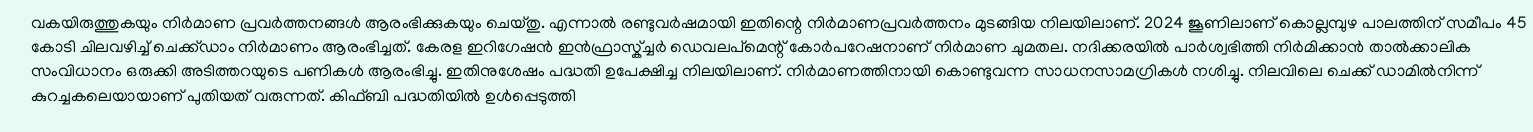വകയിരുത്തുകയും നിർമാണ പ്രവർത്തനങ്ങൾ ആരംഭിക്കുകയും ചെയ്തു. എന്നാൽ രണ്ടുവർഷമായി ഇതിന്റെ നിർമാണപ്രവർത്തനം മുടങ്ങിയ നിലയിലാണ്. 2024 ജൂണിലാണ് കൊല്ലമ്പുഴ പാലത്തിന് സമീപം 45 കോടി ചിലവഴിച്ച് ചെക്ക്ഡാം നിർമാണം ആരംഭിച്ചത്. കേരള ഇറിഗേഷൻ ഇൻഫ്രാസ്ക്ച്ചർ ഡെവലപ്മെന്റ് കോർപറേഷനാണ് നിർമാണ ചുമതല. നദിക്കരയിൽ പാർശ്വഭിത്തി നിർമിക്കാൻ താൽക്കാലിക സംവിധാനം ഒരുക്കി അടിത്തറയുടെ പണികൾ ആരംഭിച്ചു. ഇതിനുശേഷം പദ്ധതി ഉപേക്ഷിച്ച നിലയിലാണ്. നിർമാണത്തിനായി കൊണ്ടുവന്ന സാധനസാമഗ്രികൾ നശിച്ചു. നിലവിലെ ചെക്ക് ഡാമിൽനിന്ന് കുറച്ചകലെയായാണ് പുതിയത് വരുന്നത്. കിഫ്ബി പദ്ധതിയിൽ ഉൾപ്പെടുത്തി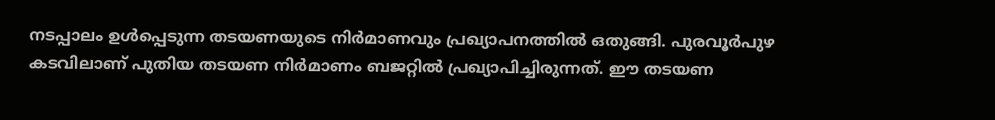നടപ്പാലം ഉൾപ്പെടുന്ന തടയണയുടെ നിർമാണവും പ്രഖ്യാപനത്തിൽ ഒതുങ്ങി. പുരവൂർപുഴ കടവിലാണ് പുതിയ തടയണ നിർമാണം ബജറ്റിൽ പ്രഖ്യാപിച്ചിരുന്നത്. ഈ തടയണ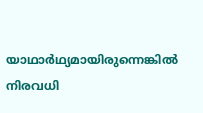യാഥാർഥ്യമായിരുന്നെങ്കിൽ നിരവധി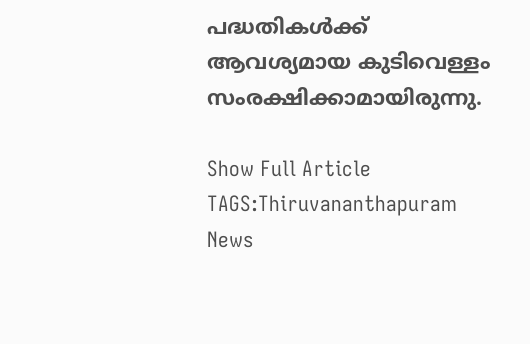പദ്ധതികൾക്ക് ആവശ്യമായ കുടിവെള്ളം സംരക്ഷിക്കാമായിരുന്നു.

Show Full Article
TAGS:Thiruvananthapuram News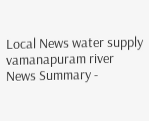Local News water supply vamanapuram river
News Summary -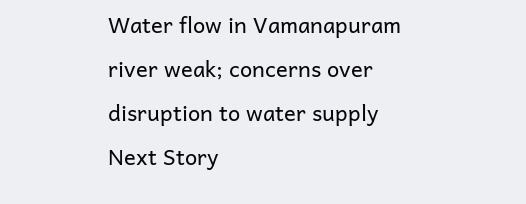Water flow in Vamanapuram river weak; concerns over disruption to water supply
Next Story